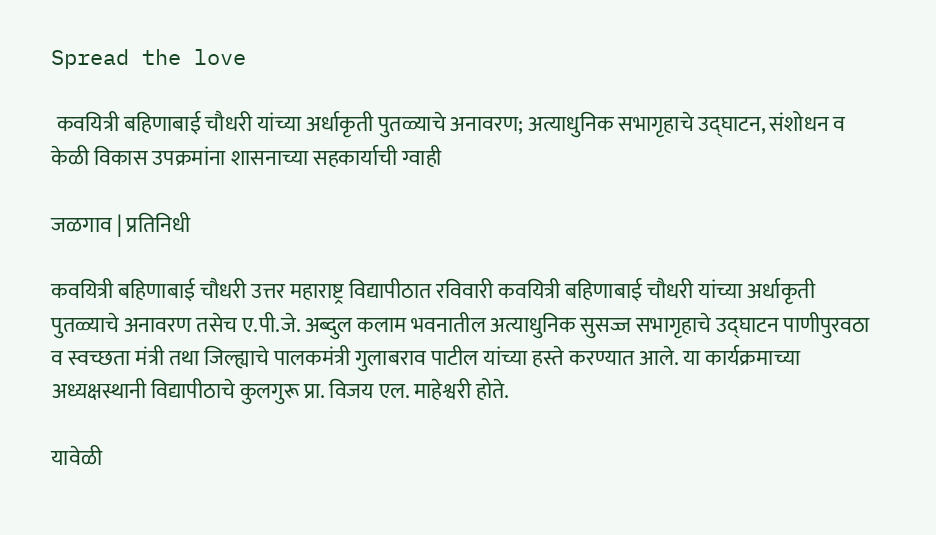Spread the love

 कवयित्री बहिणाबाई चौधरी यांच्या अर्धाकृती पुतळ्याचे अनावरण; अत्याधुनिक सभागृहाचे उद्घाटन, संशोधन व केळी विकास उपक्रमांना शासनाच्या सहकार्याची ग्वाही

जळगाव | प्रतिनिधी

कवयित्री बहिणाबाई चौधरी उत्तर महाराष्ट्र विद्यापीठात रविवारी कवयित्री बहिणाबाई चौधरी यांच्या अर्धाकृती पुतळ्याचे अनावरण तसेच ए.पी.जे. अब्दुल कलाम भवनातील अत्याधुनिक सुसज्ज सभागृहाचे उद्घाटन पाणीपुरवठा व स्वच्छता मंत्री तथा जिल्ह्याचे पालकमंत्री गुलाबराव पाटील यांच्या हस्ते करण्यात आले. या कार्यक्रमाच्या अध्यक्षस्थानी विद्यापीठाचे कुलगुरू प्रा. विजय एल. माहेश्वरी होते.

यावेळी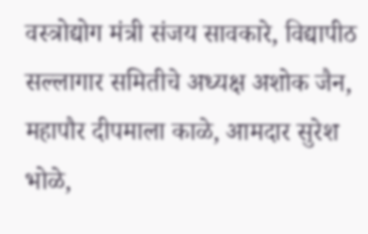वस्त्रोद्योग मंत्री संजय सावकारे, विद्यापीठ सल्लागार समितीचे अध्यक्ष अशोक जैन, महापौर दीपमाला काळे, आमदार सुरेश भोळे,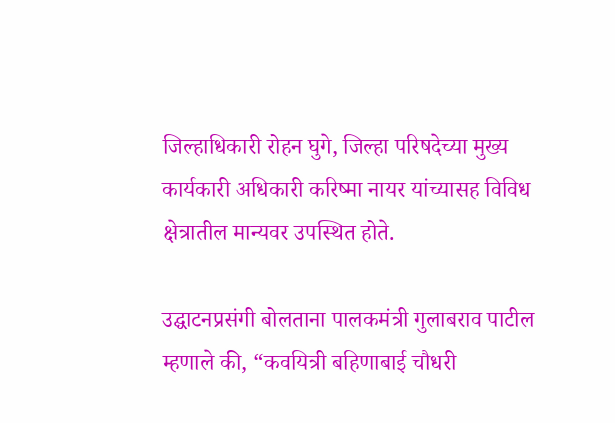जिल्हाधिकारी रोहन घुगे, जिल्हा परिषदेच्या मुख्य कार्यकारी अधिकारी करिष्मा नायर यांच्यासह विविध क्षेत्रातील मान्यवर उपस्थित होते.

उद्घाटनप्रसंगी बोलताना पालकमंत्री गुलाबराव पाटील म्हणाले की, “कवयित्री बहिणाबाई चौधरी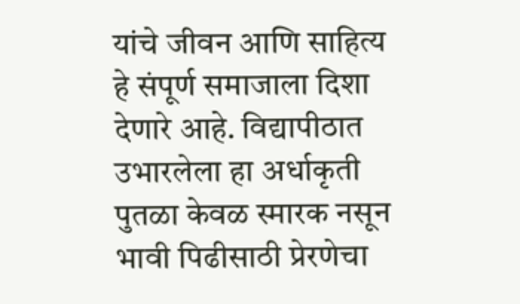यांचे जीवन आणि साहित्य हे संपूर्ण समाजाला दिशा देणारे आहे. विद्यापीठात उभारलेला हा अर्धाकृती पुतळा केवळ स्मारक नसून भावी पिढीसाठी प्रेरणेचा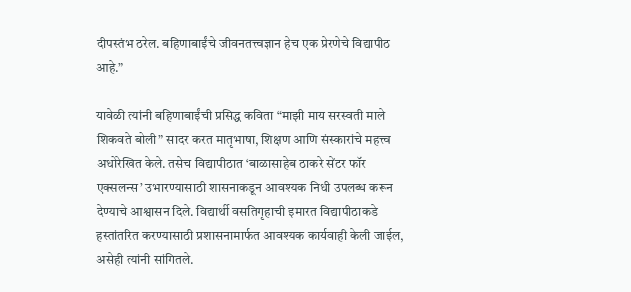दीपस्तंभ ठरेल. बहिणाबाईंचे जीवनतत्त्वज्ञान हेच एक प्रेरणेचे विद्यापीठ आहे.”

यावेळी त्यांनी बहिणाबाईंची प्रसिद्ध कविता “माझी माय सरस्वती माले शिकवते बोली” सादर करत मातृभाषा, शिक्षण आणि संस्कारांचे महत्त्व अधोरेखित केले. तसेच विद्यापीठात ‘बाळासाहेब ठाकरे सेंटर फॉर एक्सलन्स’ उभारण्यासाठी शासनाकडून आवश्यक निधी उपलब्ध करून देण्याचे आश्वासन दिले. विद्यार्थी वसतिगृहाची इमारत विद्यापीठाकडे हस्तांतरित करण्यासाठी प्रशासनामार्फत आवश्यक कार्यवाही केली जाईल, असेही त्यांनी सांगितले.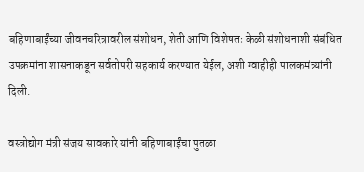बहिणाबाईंच्या जीवनचरित्रावरील संशोधन, शेती आणि विशेषतः केळी संशोधनाशी संबंधित उपक्रमांना शासनाकडून सर्वतोपरी सहकार्य करण्यात येईल, अशी ग्वाहीही पालकमंत्र्यांनी दिली.

वस्त्रोद्योग मंत्री संजय सावकारे यांनी बहिणाबाईंचा पुतळा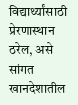विद्यार्थ्यांसाठी प्रेरणास्थान ठरेल, असे सांगत खानदेशातील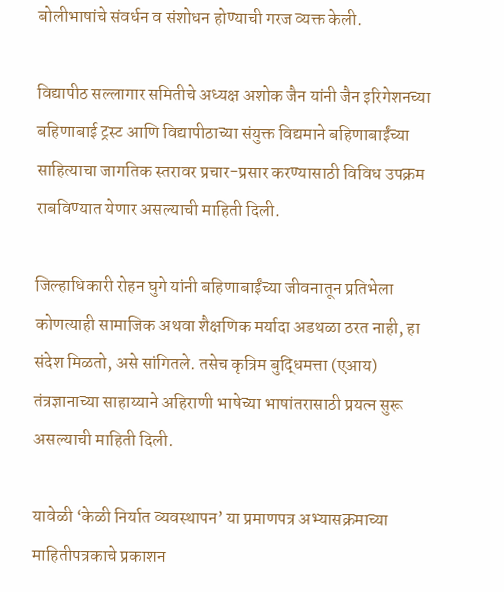बोलीभाषांचे संवर्धन व संशोधन होण्याची गरज व्यक्त केली.

विद्यापीठ सल्लागार समितीचे अध्यक्ष अशोक जैन यांनी जैन इरिगेशनच्या बहिणाबाई ट्रस्ट आणि विद्यापीठाच्या संयुक्त विद्यमाने बहिणाबाईंच्या साहित्याचा जागतिक स्तरावर प्रचार-प्रसार करण्यासाठी विविध उपक्रम राबविण्यात येणार असल्याची माहिती दिली.

जिल्हाधिकारी रोहन घुगे यांनी बहिणाबाईंच्या जीवनातून प्रतिभेला कोणत्याही सामाजिक अथवा शैक्षणिक मर्यादा अडथळा ठरत नाही, हा संदेश मिळतो, असे सांगितले. तसेच कृत्रिम बुद्धिमत्ता (एआय) तंत्रज्ञानाच्या साहाय्याने अहिराणी भाषेच्या भाषांतरासाठी प्रयत्न सुरू असल्याची माहिती दिली.

यावेळी ‘केळी निर्यात व्यवस्थापन’ या प्रमाणपत्र अभ्यासक्रमाच्या माहितीपत्रकाचे प्रकाशन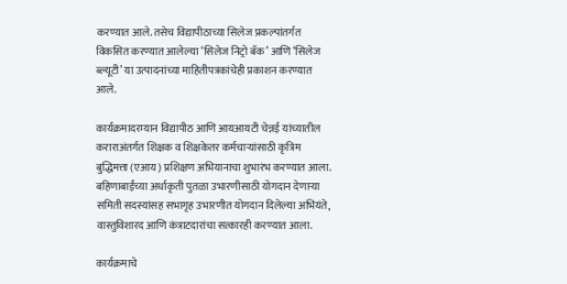करण्यात आले. तसेच विद्यापीठाच्या सिलेज प्रकल्पांतर्गत विकसित करण्यात आलेल्या ‘सिलेज निट्रो बॅक’ आणि ‘सिलेज ब्ल्यूटी’ या उत्पादनांच्या माहितीपत्रकांचेही प्रकाशन करण्यात आले.

कार्यक्रमादरम्यान विद्यापीठ आणि आयआयटी चेन्नई यांच्यातील कराराअंतर्गत शिक्षक व शिक्षकेतर कर्मचाऱ्यांसाठी कृत्रिम बुद्धिमत्ता (एआय) प्रशिक्षण अभियानाचा शुभारंभ करण्यात आला. बहिणाबाईंच्या अर्धाकृती पुतळा उभारणीसाठी योगदान देणाऱ्या समिती सदस्यांसह सभागृह उभारणीत योगदान दिलेल्या अभियंते, वास्तुविशारद आणि कंत्राटदारांचा सत्कारही करण्यात आला.

कार्यक्रमाचे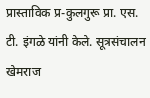प्रास्ताविक प्र-कुलगुरू प्रा. एस. टी. इंगळे यांनी केले. सूत्रसंचालन खेमराज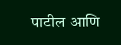पाटील आणि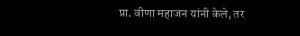प्रा. वीणा महाजन यांनी केले, तर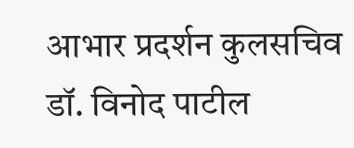आभार प्रदर्शन कुलसचिव डॉ. विनोद पाटील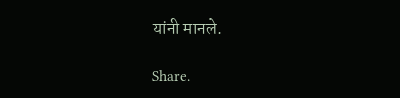यांनी मानले.

Share.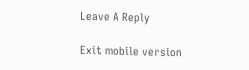Leave A Reply

Exit mobile version